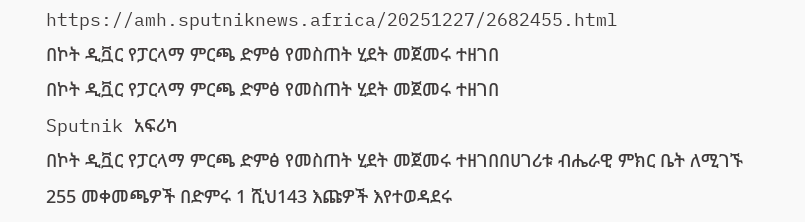https://amh.sputniknews.africa/20251227/2682455.html
በኮት ዲቯር የፓርላማ ምርጫ ድምፅ የመስጠት ሂደት መጀመሩ ተዘገበ
በኮት ዲቯር የፓርላማ ምርጫ ድምፅ የመስጠት ሂደት መጀመሩ ተዘገበ
Sputnik አፍሪካ
በኮት ዲቯር የፓርላማ ምርጫ ድምፅ የመስጠት ሂደት መጀመሩ ተዘገበበሀገሪቱ ብሔራዊ ምክር ቤት ለሚገኙ 255 መቀመጫዎች በድምሩ 1 ሺህ143 እጩዎች እየተወዳደሩ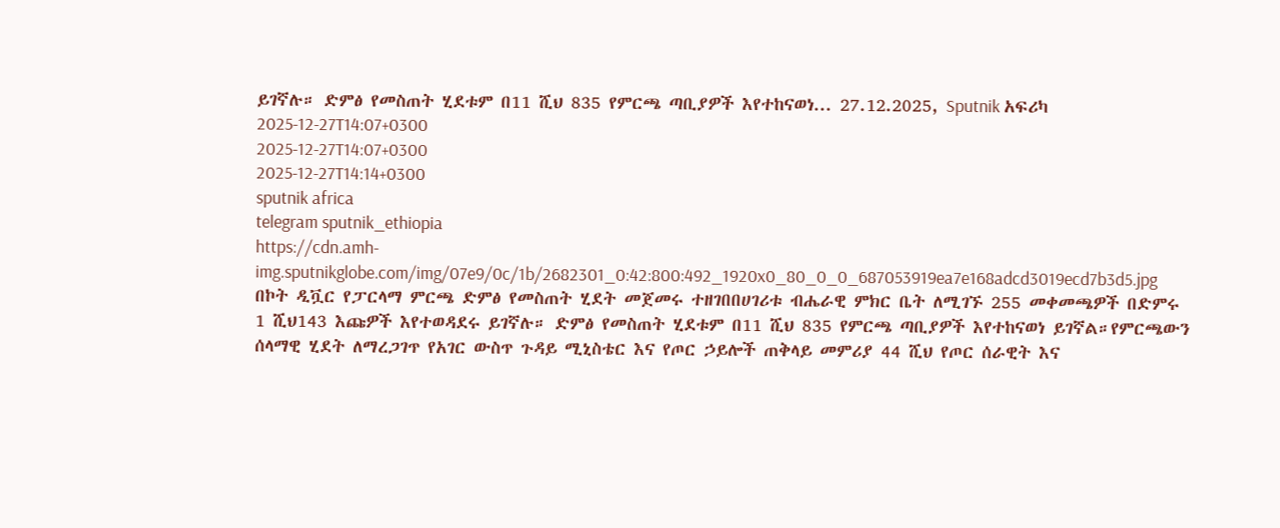ይገኛሉ። ድምፅ የመስጠት ሂደቱም በ11 ሺህ 835 የምርጫ ጣቢያዎች እየተከናወነ... 27.12.2025, Sputnik አፍሪካ
2025-12-27T14:07+0300
2025-12-27T14:07+0300
2025-12-27T14:14+0300
sputnik africa
telegram sputnik_ethiopia
https://cdn.amh-img.sputnikglobe.com/img/07e9/0c/1b/2682301_0:42:800:492_1920x0_80_0_0_687053919ea7e168adcd3019ecd7b3d5.jpg
በኮት ዲቯር የፓርላማ ምርጫ ድምፅ የመስጠት ሂደት መጀመሩ ተዘገበበሀገሪቱ ብሔራዊ ምክር ቤት ለሚገኙ 255 መቀመጫዎች በድምሩ 1 ሺህ143 እጩዎች እየተወዳደሩ ይገኛሉ። ድምፅ የመስጠት ሂደቱም በ11 ሺህ 835 የምርጫ ጣቢያዎች እየተከናወነ ይገኛል።የምርጫውን ሰላማዊ ሂደት ለማረጋገጥ የአገር ውስጥ ጉዳይ ሚኒስቴር እና የጦር ኃይሎች ጠቅላይ መምሪያ 44 ሺህ የጦር ሰራዊት እና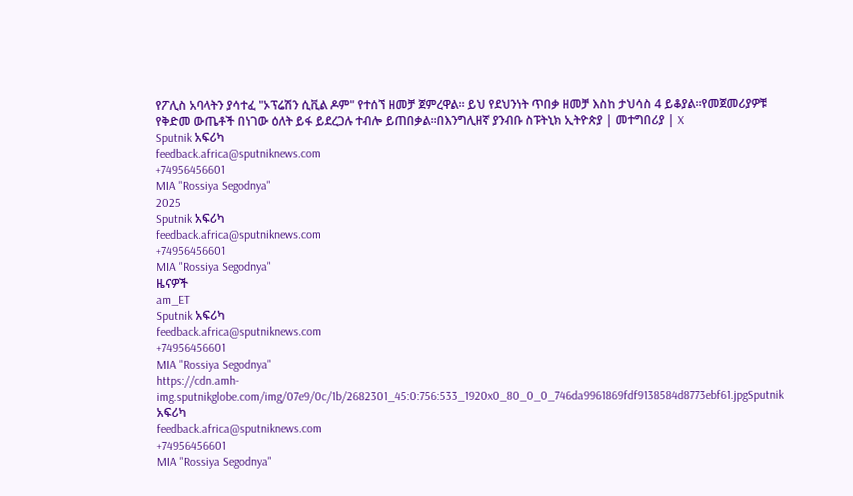የፖሊስ አባላትን ያሳተፈ "ኦፕሬሽን ሲቪል ዶም" የተሰኘ ዘመቻ ጀምረዋል። ይህ የደህንነት ጥበቃ ዘመቻ እስከ ታህሳስ 4 ይቆያል።የመጀመሪያዎቹ የቅድመ ውጤቶች በነገው ዕለት ይፋ ይደረጋሉ ተብሎ ይጠበቃል።በእንግሊዘኛ ያንብቡ ስፑትኒክ ኢትዮጵያ | መተግበሪያ | X
Sputnik አፍሪካ
feedback.africa@sputniknews.com
+74956456601
MIA "Rossiya Segodnya"
2025
Sputnik አፍሪካ
feedback.africa@sputniknews.com
+74956456601
MIA "Rossiya Segodnya"
ዜናዎች
am_ET
Sputnik አፍሪካ
feedback.africa@sputniknews.com
+74956456601
MIA "Rossiya Segodnya"
https://cdn.amh-img.sputnikglobe.com/img/07e9/0c/1b/2682301_45:0:756:533_1920x0_80_0_0_746da9961869fdf9138584d8773ebf61.jpgSputnik አፍሪካ
feedback.africa@sputniknews.com
+74956456601
MIA "Rossiya Segodnya"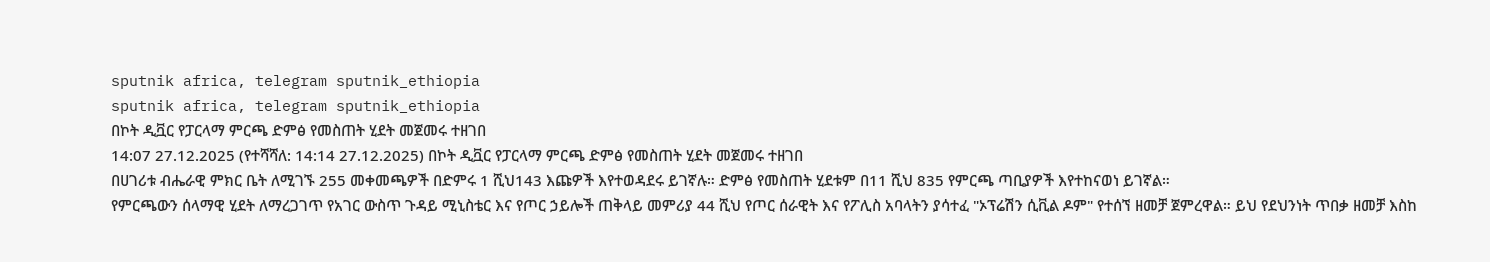sputnik africa, telegram sputnik_ethiopia
sputnik africa, telegram sputnik_ethiopia
በኮት ዲቯር የፓርላማ ምርጫ ድምፅ የመስጠት ሂደት መጀመሩ ተዘገበ
14:07 27.12.2025 (የተሻሻለ: 14:14 27.12.2025) በኮት ዲቯር የፓርላማ ምርጫ ድምፅ የመስጠት ሂደት መጀመሩ ተዘገበ
በሀገሪቱ ብሔራዊ ምክር ቤት ለሚገኙ 255 መቀመጫዎች በድምሩ 1 ሺህ143 እጩዎች እየተወዳደሩ ይገኛሉ። ድምፅ የመስጠት ሂደቱም በ11 ሺህ 835 የምርጫ ጣቢያዎች እየተከናወነ ይገኛል።
የምርጫውን ሰላማዊ ሂደት ለማረጋገጥ የአገር ውስጥ ጉዳይ ሚኒስቴር እና የጦር ኃይሎች ጠቅላይ መምሪያ 44 ሺህ የጦር ሰራዊት እና የፖሊስ አባላትን ያሳተፈ "ኦፕሬሽን ሲቪል ዶም" የተሰኘ ዘመቻ ጀምረዋል። ይህ የደህንነት ጥበቃ ዘመቻ እስከ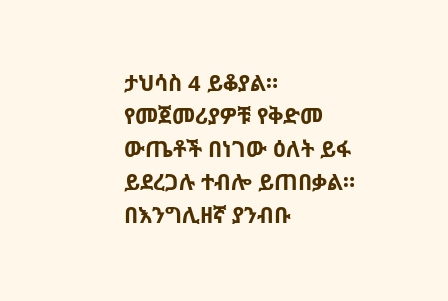ታህሳስ 4 ይቆያል።
የመጀመሪያዎቹ የቅድመ ውጤቶች በነገው ዕለት ይፋ ይደረጋሉ ተብሎ ይጠበቃል።
በእንግሊዘኛ ያንብቡ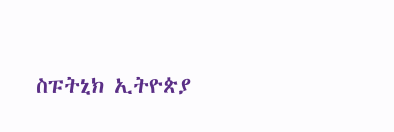ስፑትኒክ ኢትዮጵያ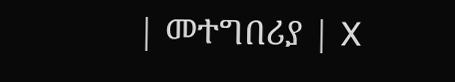| መተግበሪያ | X